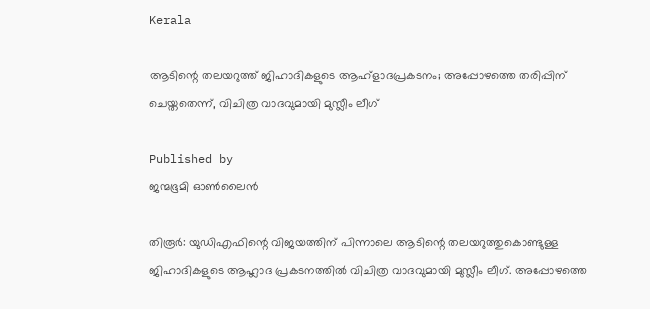Kerala

ആടിന്റെ തലയറുത്ത് ജിഹാദികളുടെ ആഹ്ളാദപ്രകടനം; അപ്പോഴത്തെ തരിപ്പിന് ചെയ്തതെന്ന്, വിചിത്ര വാദവുമായി മുസ്ലീം ലീഗ്

Published by
ജന്മഭൂമി ഓണ്‍ലൈന്‍

തിരൂർ: യുഡിഎഫിന്റെ വിജയത്തിന് പിന്നാലെ ആടിന്റെ തലയറുത്തുകൊണ്ടുള്ള ജിഹാദികളുടെ ആഹ്ലാദ പ്രകടനത്തിൽ വിചിത്ര വാദവുമായി മുസ്ലീം ലീഗ്. അപ്പോഴത്തെ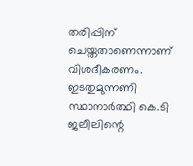തരിപ്പിന് ചെയ്തതാണെന്നാണ് വിശദീകരണം. ഇടതുമുന്നണി സ്ഥാനാർത്ഥി കെ.ടി ജലീലിന്റെ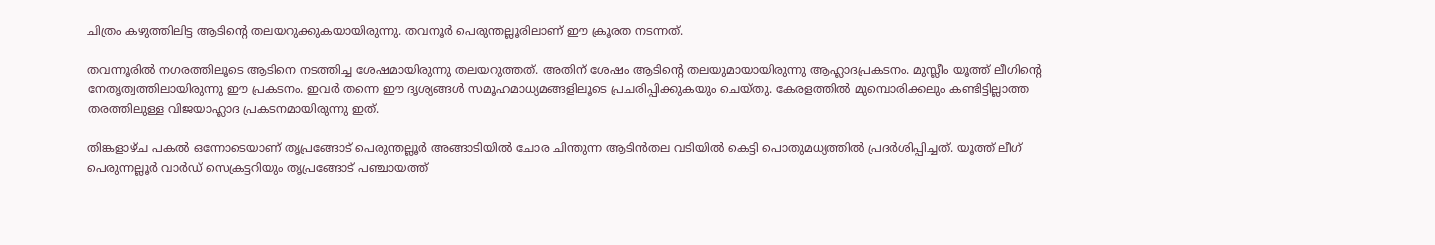ചിത്രം കഴുത്തിലിട്ട ആടിന്റെ തലയറുക്കുകയായിരുന്നു. തവനൂർ പെരുന്തല്ലൂരിലാണ് ഈ ക്രൂരത നടന്നത്.

തവന്നൂരിൽ നഗരത്തിലൂടെ ആടിനെ നടത്തിച്ച ശേഷമായിരുന്നു തലയറുത്തത്. അതിന് ശേഷം ആടിന്റെ തലയുമായായിരുന്നു ആഹ്ലാദപ്രകടനം. മുസ്ലീം യൂത്ത് ലീഗിന്റെ നേതൃത്വത്തിലായിരുന്നു ഈ പ്രകടനം. ഇവർ തന്നെ ഈ ദൃശ്യങ്ങൾ സമൂഹമാധ്യമങ്ങളിലൂടെ പ്രചരിപ്പിക്കുകയും ചെയ്തു. കേരളത്തിൽ മുമ്പൊരിക്കലും കണ്ടിട്ടില്ലാത്ത തരത്തിലുള്ള വിജയാഹ്ലാദ പ്രകടനമായിരുന്നു ഇത്.

തിങ്കളാഴ്ച പകല്‍ ഒന്നോടെയാണ് തൃപ്രങ്ങോട് പെരുന്തല്ലൂര്‍ അങ്ങാടിയില്‍ ചോര ചിന്തുന്ന ആടിന്‍തല വടിയില്‍ കെട്ടി പൊതുമധ്യത്തില്‍ പ്രദര്‍ശിപ്പിച്ചത്. യൂത്ത് ലീഗ് പെരുന്നല്ലൂര്‍ വാര്‍ഡ് സെക്രട്ടറിയും തൃപ്രങ്ങോട് പഞ്ചായത്ത്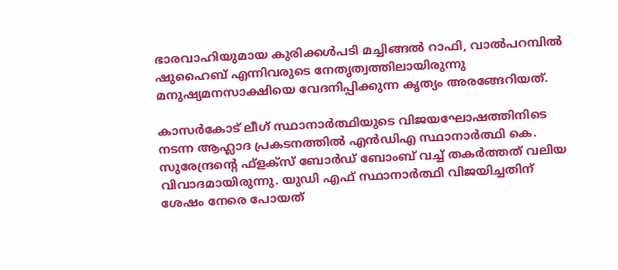ഭാരവാഹിയുമായ കുരിക്കള്‍പടി മച്ചിങ്ങല്‍ റാഫി, വാല്‍പറമ്പില്‍ ഷുഹൈബ് എന്നിവരുടെ നേതൃത്വത്തിലായിരുന്നു മനുഷ്യമനസാക്ഷിയെ വേദനിപ്പിക്കുന്ന കൃത്യം അരങ്ങേറിയത്.

കാസര്‍കോട് ലീഗ് സ്ഥാനാര്‍ത്ഥിയുടെ വിജയഘോഷത്തിനിടെ നടന്ന ആഹ്ലാദ പ്രകടനത്തില്‍ എന്‍ഡിഎ സ്ഥാനാര്‍ത്ഥി കെ. സുരേന്ദ്രന്റെ ഫ്‌ളക്‌സ് ബോര്‍ഡ് ബോംബ് വച്ച് തകര്‍ത്തത് വലിയ വിവാദമായിരുന്നു. യുഡി എഫ് സ്ഥാനാർത്ഥി വിജയിച്ചതിന് ശേഷം നേരെ പോയത്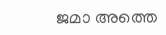ജമാ അത്തെ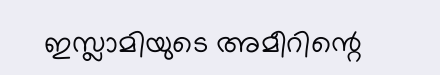ഇസ്ലാമിയുടെ അമീറിന്റെ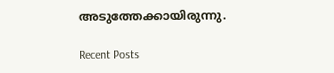അടുത്തേക്കായിരുന്നു.

Recent Posts